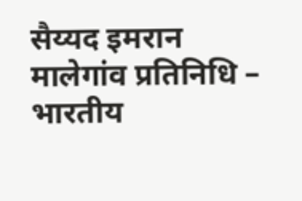सैय्यद इमरान
मालेगांव प्रतिनिधि – भारतीय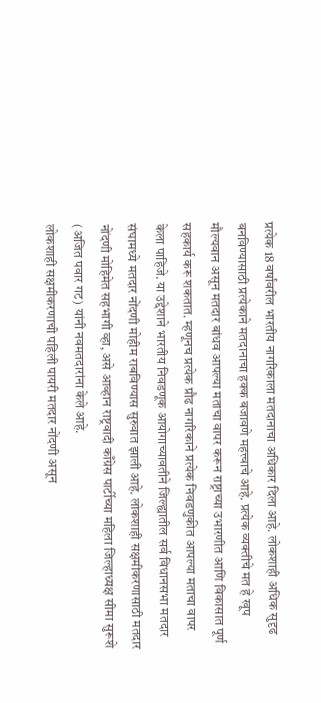प्रत्येक 18 वर्षांवरील भारतीय नागरिकाला मतदानाचा अधिकार दिला आहे. लोकशाही अधिक सुदृढ बनविण्यासाठी प्रत्येकाने मतदानाचा हक्क बजावणे महत्त्वाचे आहे. प्रत्येक व्यक्तीचे मत हे खूप मौल्यवान असून मतदार बांधव आपल्या मताचा वापर करून राष्ट्राच्या उभारणीत आणि विकासात पूर्ण सहकार्य करू शकतात. म्हणूनच प्रत्येक प्रौढ नागरिकाने प्रत्येक निवडणुकीत आपल्या मताचा वापर केला पाहिजे. या उद्देशाने भारतीय निवडणूक आयोगाच्यावतीने जिल्ह्यातील सर्व विधानसभा मतदार संघामध्ये मतदार नोंदणी मोहीम राबविण्यास सुरुवात झाली आहे. लोकशाही सक्षमीकरणासाठी मतदार नोंदणी मोहिमेत सहभागी व्हा, असे आव्हान राष्ट्रवादी काँग्रेस पार्टीच्या महिला जिल्हाध्यक्ष सीमा सुरूशे (अजित पवार गट) यांनी नवमतदारांना केले आहे.
लोकशाही सक्षमीकरणाची पहिली पायरी मतदार नोंदणी असून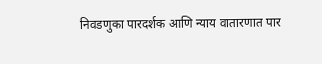निवडणुका पारदर्शक आणि न्याय वातारणात पार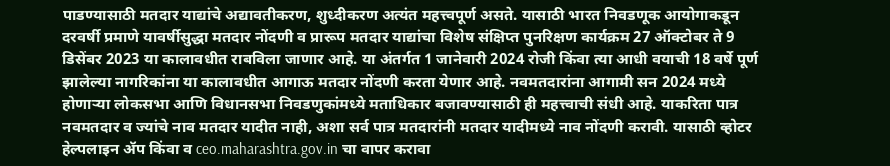पाडण्यासाठी मतदार याद्यांचे अद्यावतीकरण, शुध्दीकरण अत्यंत महत्त्वपूर्ण असते. यासाठी भारत निवडणूक आयोगाकडून दरवर्षी प्रमाणे यावर्षीसुद्धा मतदार नोंदणी व प्रारूप मतदार याद्यांचा विशेष संक्षिप्त पुनरिक्षण कार्यक्रम 27 ऑक्टोबर ते 9 डिसेंबर 2023 या कालावधीत राबविला जाणार आहे. या अंतर्गत 1 जानेवारी 2024 रोजी किंवा त्या आधी वयाची 18 वर्षे पूर्ण झालेल्या नागरिकांना या कालावधीत आगाऊ मतदार नोंदणी करता येणार आहे. नवमतदारांना आगामी सन 2024 मध्ये होणाऱ्या लोकसभा आणि विधानसभा निवडणुकांमध्ये मताधिकार बजावण्यासाठी ही महत्त्वाची संधी आहे. याकरिता पात्र नवमतदार व ज्यांचे नाव मतदार यादीत नाही, अशा सर्व पात्र मतदारांनी मतदार यादीमध्ये नाव नोंदणी करावी. यासाठी व्होटर हेल्पलाइन ॲप किंवा व ceo.maharashtra.gov.in चा वापर करावा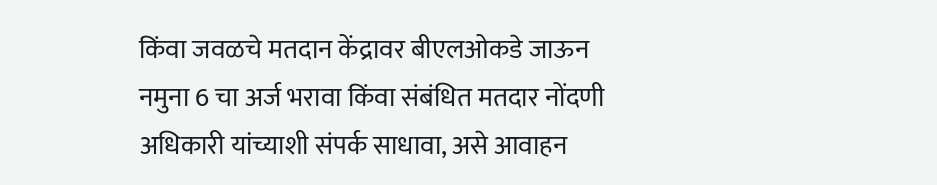किंवा जवळचे मतदान केंद्रावर बीएलओकडे जाऊन नमुना 6 चा अर्ज भरावा किंवा संबंधित मतदार नोंदणी अधिकारी यांच्याशी संपर्क साधावा, असे आवाहन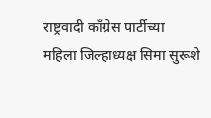राष्ट्रवादी काँग्रेस पार्टीच्या महिला जिल्हाध्यक्ष सिमा सुरूशे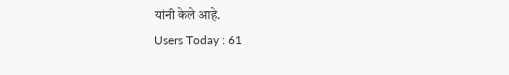यांनी केले आहे.
Users Today : 61